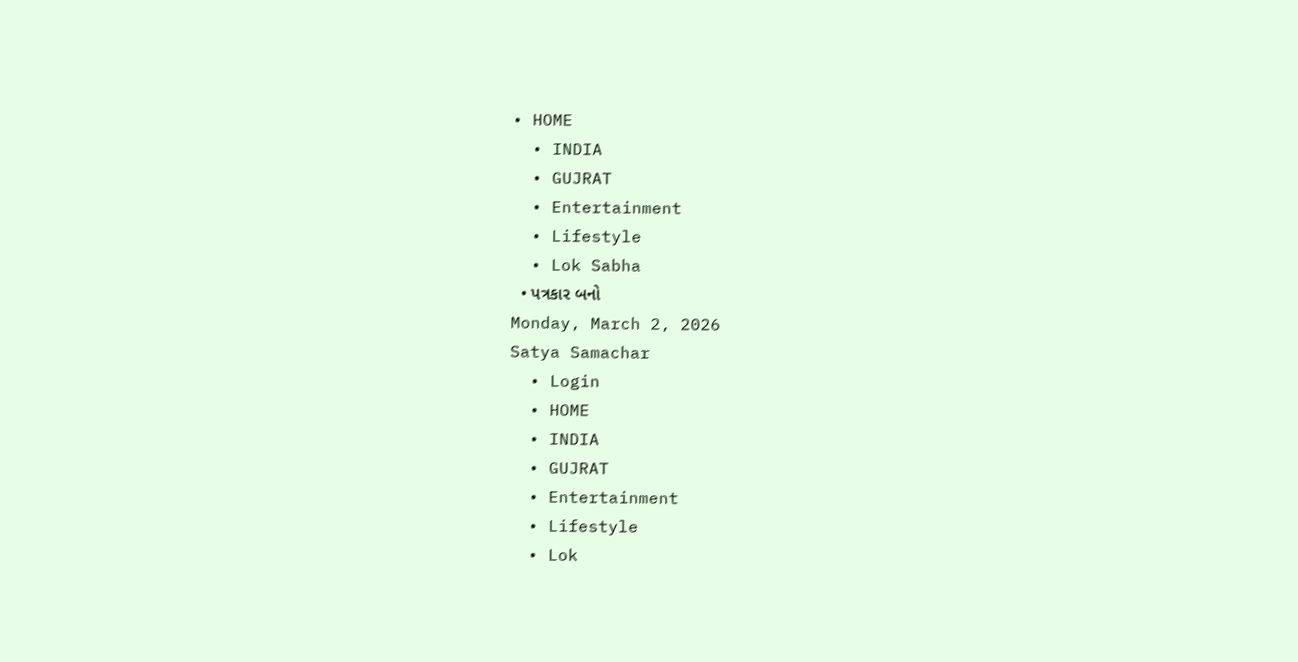• HOME
  • INDIA
  • GUJRAT
  • Entertainment
  • Lifestyle
  • Lok Sabha
  • પત્રકાર બનો
Monday, March 2, 2026
Satya Samachar
  • Login
  • HOME
  • INDIA
  • GUJRAT
  • Entertainment
  • Lifestyle
  • Lok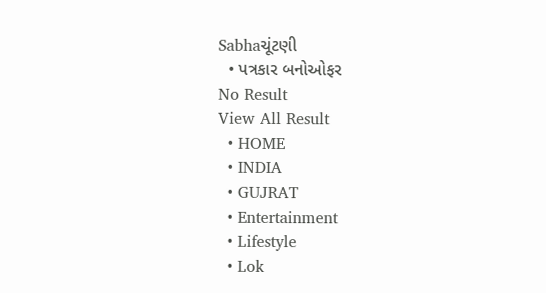Sabhaચૂંટણી
  • પત્રકાર બનોઓફર
No Result
View All Result
  • HOME
  • INDIA
  • GUJRAT
  • Entertainment
  • Lifestyle
  • Lok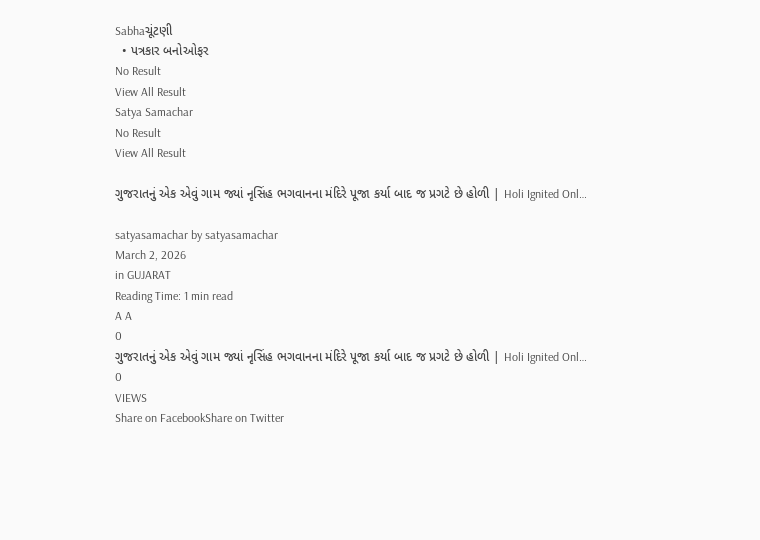Sabhaચૂંટણી
  • પત્રકાર બનોઓફર
No Result
View All Result
Satya Samachar
No Result
View All Result

ગુજરાતનું એક એવું ગામ જ્યાં નૃસિંહ ભગવાનના મંદિરે પૂજા કર્યા બાદ જ પ્રગટે છે હોળી | Holi Ignited Onl…

satyasamachar by satyasamachar
March 2, 2026
in GUJARAT
Reading Time: 1 min read
A A
0
ગુજરાતનું એક એવું ગામ જ્યાં નૃસિંહ ભગવાનના મંદિરે પૂજા કર્યા બાદ જ પ્રગટે છે હોળી | Holi Ignited Onl…
0
VIEWS
Share on FacebookShare on Twitter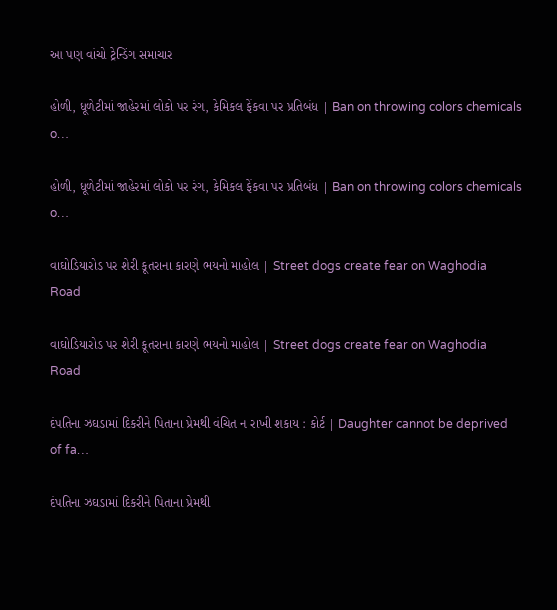આ પણ વાંચો ટ્રેન્ડિંગ સમાચાર

હોળી, ધૂળેટીમાં જાહેરમાં લોકો પર રંગ, કેમિકલ ફેંકવા પર પ્રતિબંધ | Ban on throwing colors chemicals o…

હોળી, ધૂળેટીમાં જાહેરમાં લોકો પર રંગ, કેમિકલ ફેંકવા પર પ્રતિબંધ | Ban on throwing colors chemicals o…

વાઘોડિયારોડ પર શેરી કૂતરાના કારણે ભયનો માહોલ | Street dogs create fear on Waghodia Road

વાઘોડિયારોડ પર શેરી કૂતરાના કારણે ભયનો માહોલ | Street dogs create fear on Waghodia Road

દંપતિના ઝઘડામાં દિકરીને પિતાના પ્રેમથી વંચિત ન રાખી શકાય : કોર્ટ | Daughter cannot be deprived of fa…

દંપતિના ઝઘડામાં દિકરીને પિતાના પ્રેમથી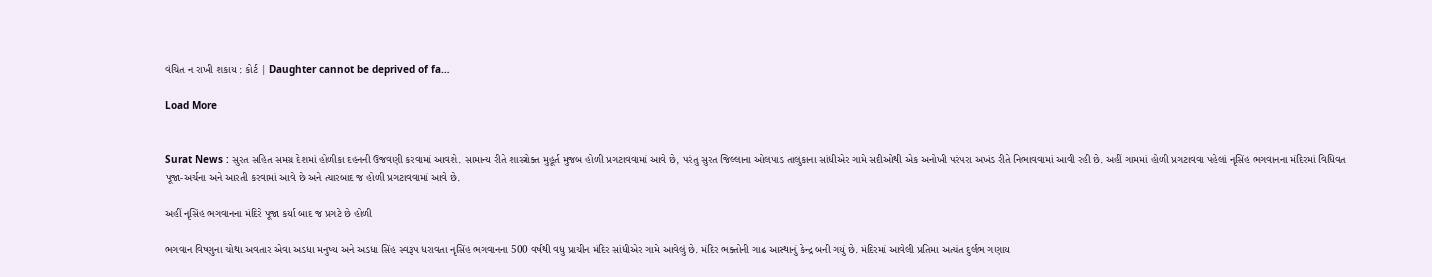વંચિત ન રાખી શકાય : કોર્ટ | Daughter cannot be deprived of fa…

Load More


Surat News : સુરત સહિત સમગ્ર દેશમાં હોળીકા દહનની ઉજવણી કરવામાં આવશે. સામાન્ય રીતે શાસ્ત્રોક્ત મુહૂર્ત મુજબ હોળી પ્રગટાવવામાં આવે છે, પરંતુ સુરત જિલ્લાના ઓલપાડ તાલુકાના સાંધીએર ગામે સદીઓથી એક અનોખી પરંપરા અખંડ રીતે નિભાવવામાં આવી રહી છે. અહીં ગામમાં હોળી પ્રગટાવવા પહેલાં નૃસિંહ ભગવાનના મંદિરમાં વિધિવત પૂજા-અર્ચના અને આરતી કરવામાં આવે છે અને ત્યારબાદ જ હોળી પ્રગટાવવામાં આવે છે.

અહીં નૃસિંહ ભગવાનના મંદિરે પૂજા કર્યા બાદ જ પ્રગટે છે હોળી

ભગવાન વિષ્ણુના ચોથા અવતાર એવા અડધા મનુષ્ય અને અડધા સિંહ સ્વરૂપ ધરાવતા નૃસિંહ ભગવાનના 500 વર્ષથી વધુ પ્રાચીન મંદિર સાંધીએર ગામે આવેલું છે. મંદિર ભક્તોની ગાઢ આસ્થાનું કેન્દ્ર બની ગયું છે. મંદિરમાં આવેલી પ્રતિમા અત્યંત દુર્લભ ગણાય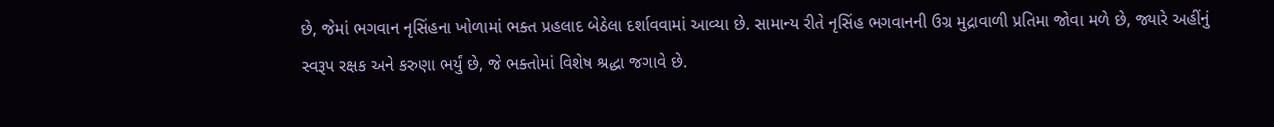છે, જેમાં ભગવાન નૃસિંહના ખોળામાં ભક્ત પ્રહલાદ બેઠેલા દર્શાવવામાં આવ્યા છે. સામાન્ય રીતે નૃસિંહ ભગવાનની ઉગ્ર મુદ્રાવાળી પ્રતિમા જોવા મળે છે, જ્યારે અહીંનું સ્વરૂપ રક્ષક અને કરુણા ભર્યું છે, જે ભક્તોમાં વિશેષ શ્રદ્ધા જગાવે છે.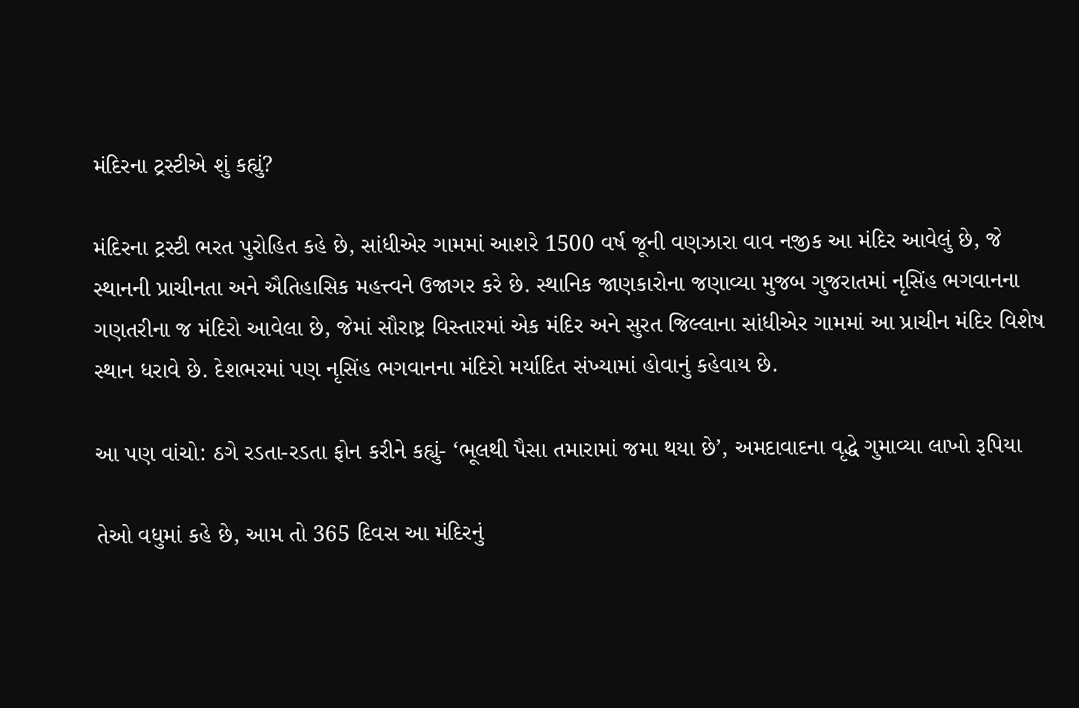મંદિરના ટ્રસ્ટીએ શું કહ્યું?

મંદિરના ટ્રસ્ટી ભરત પુરોહિત કહે છે, સાંધીએર ગામમાં આશરે 1500 વર્ષ જૂની વણઝારા વાવ નજીક આ મંદિર આવેલું છે, જે સ્થાનની પ્રાચીનતા અને ઐતિહાસિક મહત્ત્વને ઉજાગર કરે છે. સ્થાનિક જાણકારોના જણાવ્યા મુજબ ગુજરાતમાં નૃસિંહ ભગવાનના ગણતરીના જ મંદિરો આવેલા છે, જેમાં સૌરાષ્ટ્ર વિસ્તારમાં એક મંદિર અને સુરત જિલ્લાના સાંધીએર ગામમાં આ પ્રાચીન મંદિર વિશેષ સ્થાન ધરાવે છે. દેશભરમાં પણ નૃસિંહ ભગવાનના મંદિરો મર્યાદિત સંખ્યામાં હોવાનું કહેવાય છે.

આ પણ વાંચો: ઠગે રડતા-રડતા ફોન કરીને કહ્યું- ‘ભૂલથી પૈસા તમારામાં જમા થયા છે’, અમદાવાદના વૃદ્ધે ગુમાવ્યા લાખો રૂપિયા

તેઓ વધુમાં કહે છે, આમ તો 365 દિવસ આ મંદિરનું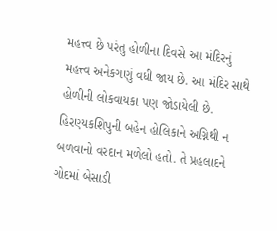મહત્ત્વ છે પરંતુ હોળીના દિવસે આ મંદિરનું મહત્ત્વ અનેકગણું વધી જાય છે. આ મંદિર સાથે હોળીની લોકવાયકા પણ જોડાયેલી છે. હિરણ્યકશિપુની બહેન હોલિકાને અગ્નિથી ન બળવાનો વરદાન મળેલો હતો. તે પ્રહલાદને ગોદમાં બેસાડી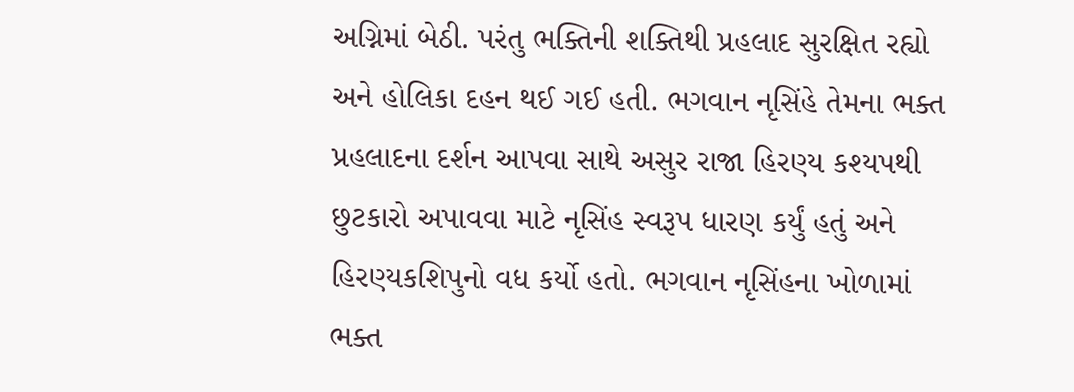અગ્નિમાં બેઠી. પરંતુ ભક્તિની શક્તિથી પ્રહલાદ સુરક્ષિત રહ્યો અને હોલિકા દહન થઈ ગઈ હતી. ભગવાન નૃસિંહે તેમના ભક્ત પ્રહલાદના દર્શન આપવા સાથે અસુર રાજા હિરણ્ય કશ્યપથી છુટકારો અપાવવા માટે નૃસિંહ સ્વરૂપ ધારણ કર્યું હતું અને હિરણ્યકશિપુનો વધ કર્યો હતો. ભગવાન નૃસિંહના ખોળામાં ભક્ત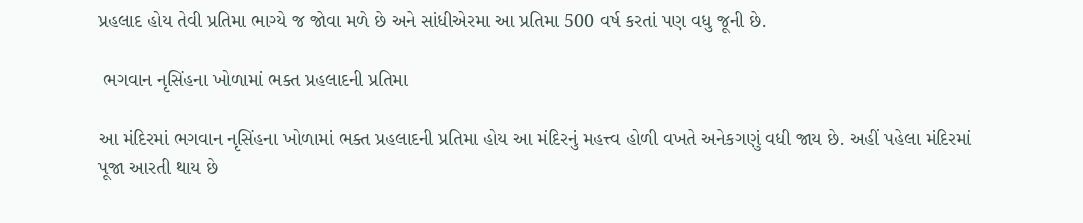પ્રહલાદ હોય તેવી પ્રતિમા ભાગ્યે જ જોવા મળે છે અને સાંધીએરમા આ પ્રતિમા 500 વર્ષ કરતાં પણ વધુ જૂની છે.

 ભગવાન નૃસિંહના ખોળામાં ભક્ત પ્રહલાદની પ્રતિમા

આ મંદિરમાં ભગવાન નૃસિંહના ખોળામાં ભક્ત પ્રહલાદની પ્રતિમા હોય આ મંદિરનું મહત્ત્વ હોળી વખતે અનેકગણું વધી જાય છે. અહીં પહેલા મંદિરમાં પૂજા આરતી થાય છે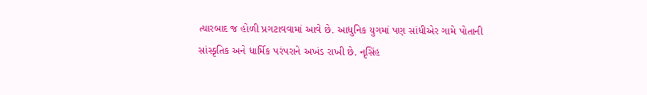ત્યારબાદ જ હોળી પ્રગટાવવામાં આવે છે. આધુનિક યુગમાં પણ સાંધીએર ગામે પોતાની સાંસ્કૃતિક અને ધાર્મિક પરંપરાને અખંડ રાખી છે. નૃસિંહ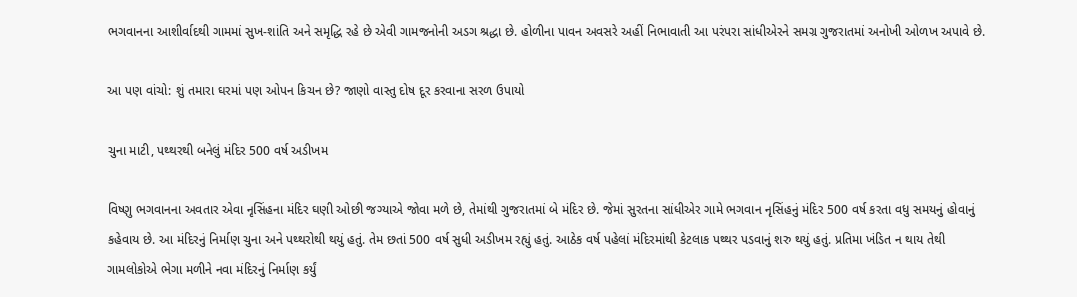ભગવાનના આશીર્વાદથી ગામમાં સુખ-શાંતિ અને સમૃદ્ધિ રહે છે એવી ગામજનોની અડગ શ્રદ્ધા છે. હોળીના પાવન અવસરે અહીં નિભાવાતી આ પરંપરા સાંધીએરને સમગ્ર ગુજરાતમાં અનોખી ઓળખ અપાવે છે.

આ પણ વાંચો: શું તમારા ઘરમાં પણ ઓપન કિચન છે? જાણો વાસ્તુ દોષ દૂર કરવાના સરળ ઉપાયો

ચુના માટી, પથ્થરથી બનેલું મંદિર 500 વર્ષ અડીખમ

વિષ્ણુ ભગવાનના અવતાર એવા નૃસિંહના મંદિર ઘણી ઓછી જગ્યાએ જોવા મળે છે, તેમાંથી ગુજરાતમાં બે મંદિર છે. જેમાં સુરતના સાંધીએર ગામે ભગવાન નૃસિંહનું મંદિર 500 વર્ષ કરતા વધુ સમયનું હોવાનું કહેવાય છે. આ મંદિરનું નિર્માણ ચુના અને પથ્થરોથી થયું હતું. તેમ છતાં 500 વર્ષ સુધી અડીખમ રહ્યું હતું. આઠેક વર્ષ પહેલાં મંદિરમાંથી કેટલાક પથ્થર પડવાનું શરુ થયું હતું. પ્રતિમા ખંડિત ન થાય તેથી ગામલોકોએ ભેગા મળીને નવા મંદિરનું નિર્માણ કર્યું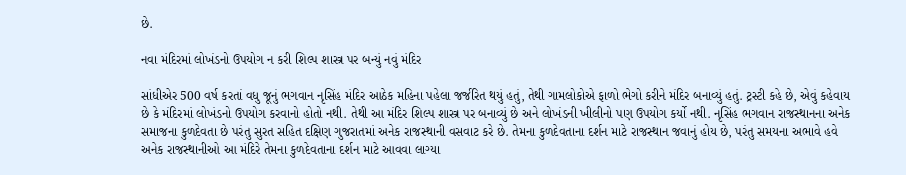છે.

નવા મંદિરમાં લોખંડનો ઉપયોગ ન કરી શિલ્પ શાસ્ત્ર પર બન્યું નવું મંદિર

સાંધીએર 500 વર્ષ કરતાં વધુ જૂનું ભગવાન નૃસિંહ મંદિર આઠેક મહિના પહેલા જર્જરિત થયું હતું, તેથી ગામલોકોએ ફાળો ભેગો કરીને મંદિર બનાવ્યું હતું. ટ્રસ્ટી કહે છે, એવું કહેવાય છે કે મંદિરમાં લોખંડનો ઉપયોગ કરવાનો હોતો નથી. તેથી આ મંદિર શિલ્પ શાસ્ત્ર પર બનાવ્યું છે અને લોખંડની ખીલીનો પણ ઉપયોગ કર્યો નથી. નૃસિંહ ભગવાન રાજસ્થાનના અનેક સમાજના કુળદેવતા છે પરંતુ સુરત સહિત દક્ષિણ ગુજરાતમાં અનેક રાજસ્થાની વસવાટ કરે છે. તેમના કુળદેવતાના દર્શન માટે રાજસ્થાન જવાનું હોય છે, પરંતુ સમયના અભાવે હવે અનેક રાજસ્થાનીઓ આ મંદિરે તેમના કુળદેવતાના દર્શન માટે આવવા લાગ્યા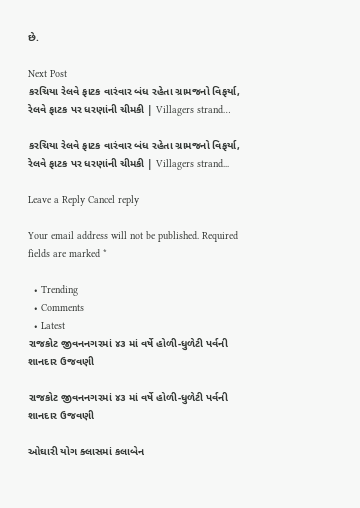છે.

Next Post
કરચિયા રેલવે ફાટક વારંવાર બંધ રહેતા ગ્રામજનો વિફર્યા, રેલવે ફાટક પર ધરણાંની ચીમકી | Villagers strand…

કરચિયા રેલવે ફાટક વારંવાર બંધ રહેતા ગ્રામજનો વિફર્યા, રેલવે ફાટક પર ધરણાંની ચીમકી | Villagers strand...

Leave a Reply Cancel reply

Your email address will not be published. Required fields are marked *

  • Trending
  • Comments
  • Latest
રાજકોટ જીવનનગરમાં ૪૩ માં વર્ષે હોળી-ધુળેટી પર્વની શાનદાર ઉજવણી

રાજકોટ જીવનનગરમાં ૪૩ માં વર્ષે હોળી-ધુળેટી પર્વની શાનદાર ઉજવણી

ઓઘારી યોગ ક્લાસમાં કલાબેન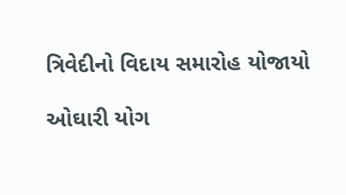ત્રિવેદીનો વિદાય સમારોહ યોજાયો

ઓઘારી યોગ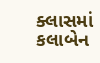ક્લાસમાં કલાબેન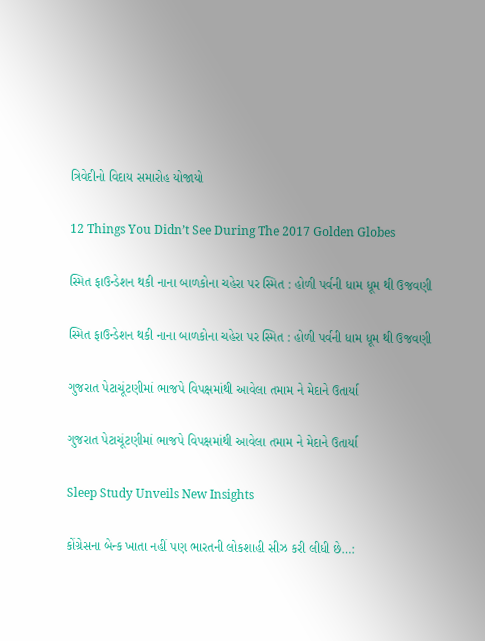ત્રિવેદીનો વિદાય સમારોહ યોજાયો

12 Things You Didn’t See During The 2017 Golden Globes

સ્મિત ફાઉન્ડેશન થકી નાના બાળકોના ચહેરા પર સ્મિત : હોળી પર્વની ધામ ધૂમ થી ઉજવણી

સ્મિત ફાઉન્ડેશન થકી નાના બાળકોના ચહેરા પર સ્મિત : હોળી પર્વની ધામ ધૂમ થી ઉજવણી

ગુજરાત પેટાચૂંટણીમાં ભાજપે વિપક્ષમાંથી આવેલા તમામ ને મેદાને ઉતાર્યા

ગુજરાત પેટાચૂંટણીમાં ભાજપે વિપક્ષમાંથી આવેલા તમામ ને મેદાને ઉતાર્યા

Sleep Study Unveils New Insights

કોંગ્રેસના બેન્ક ખાતા નહીં પણ ભારતની લોકશાહી સીઝ કરી લીધી છે…: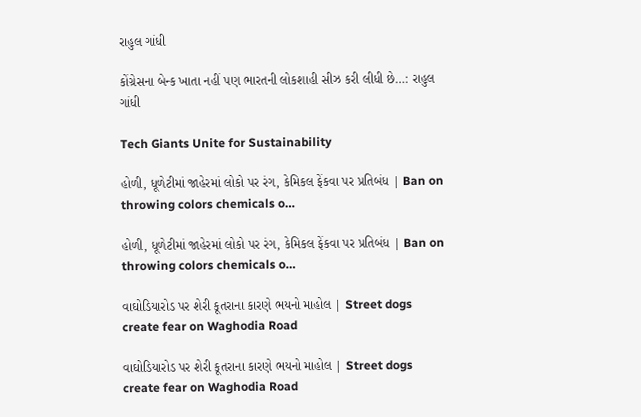રાહુલ ગાંધી

કોંગ્રેસના બેન્ક ખાતા નહીં પણ ભારતની લોકશાહી સીઝ કરી લીધી છે…: રાહુલ ગાંધી

Tech Giants Unite for Sustainability

હોળી, ધૂળેટીમાં જાહેરમાં લોકો પર રંગ, કેમિકલ ફેંકવા પર પ્રતિબંધ | Ban on throwing colors chemicals o…

હોળી, ધૂળેટીમાં જાહેરમાં લોકો પર રંગ, કેમિકલ ફેંકવા પર પ્રતિબંધ | Ban on throwing colors chemicals o…

વાઘોડિયારોડ પર શેરી કૂતરાના કારણે ભયનો માહોલ | Street dogs create fear on Waghodia Road

વાઘોડિયારોડ પર શેરી કૂતરાના કારણે ભયનો માહોલ | Street dogs create fear on Waghodia Road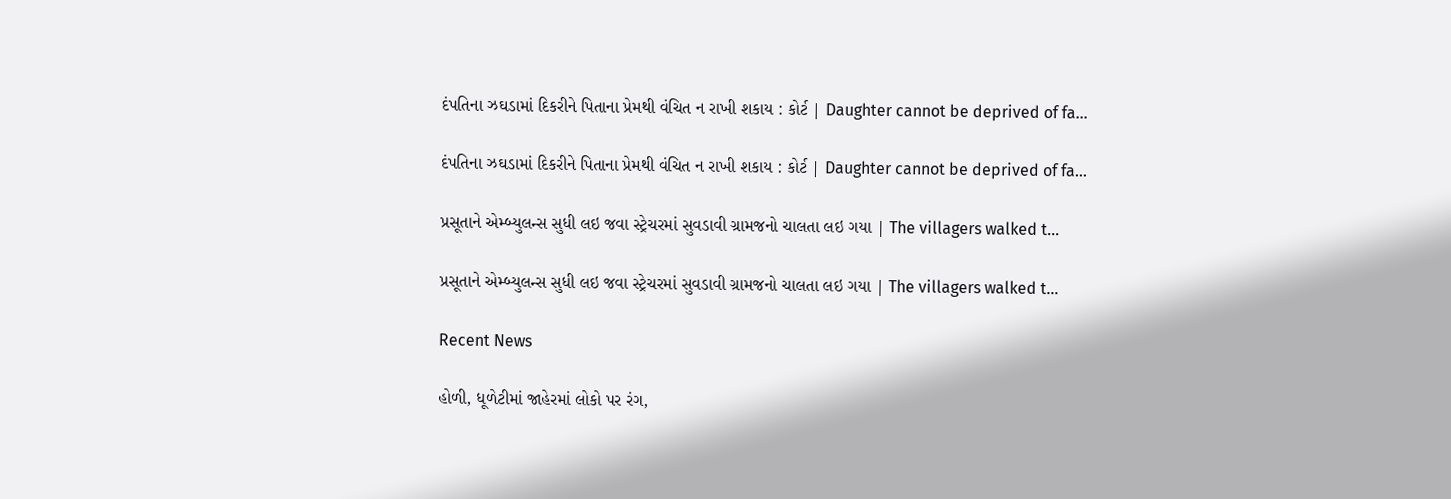દંપતિના ઝઘડામાં દિકરીને પિતાના પ્રેમથી વંચિત ન રાખી શકાય : કોર્ટ | Daughter cannot be deprived of fa…

દંપતિના ઝઘડામાં દિકરીને પિતાના પ્રેમથી વંચિત ન રાખી શકાય : કોર્ટ | Daughter cannot be deprived of fa…

પ્રસૂતાને એમ્બ્યુલન્સ સુધી લઇ જવા સ્ટ્રેચરમાં સુવડાવી ગ્રામજનો ચાલતા લઇ ગયા | The villagers walked t…

પ્રસૂતાને એમ્બ્યુલન્સ સુધી લઇ જવા સ્ટ્રેચરમાં સુવડાવી ગ્રામજનો ચાલતા લઇ ગયા | The villagers walked t…

Recent News

હોળી, ધૂળેટીમાં જાહેરમાં લોકો પર રંગ,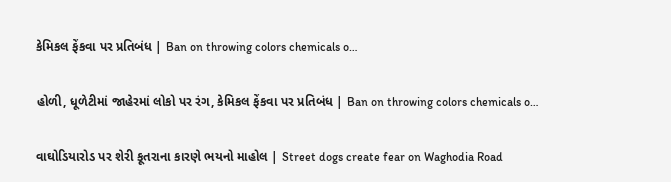કેમિકલ ફેંકવા પર પ્રતિબંધ | Ban on throwing colors chemicals o…

હોળી, ધૂળેટીમાં જાહેરમાં લોકો પર રંગ, કેમિકલ ફેંકવા પર પ્રતિબંધ | Ban on throwing colors chemicals o…

વાઘોડિયારોડ પર શેરી કૂતરાના કારણે ભયનો માહોલ | Street dogs create fear on Waghodia Road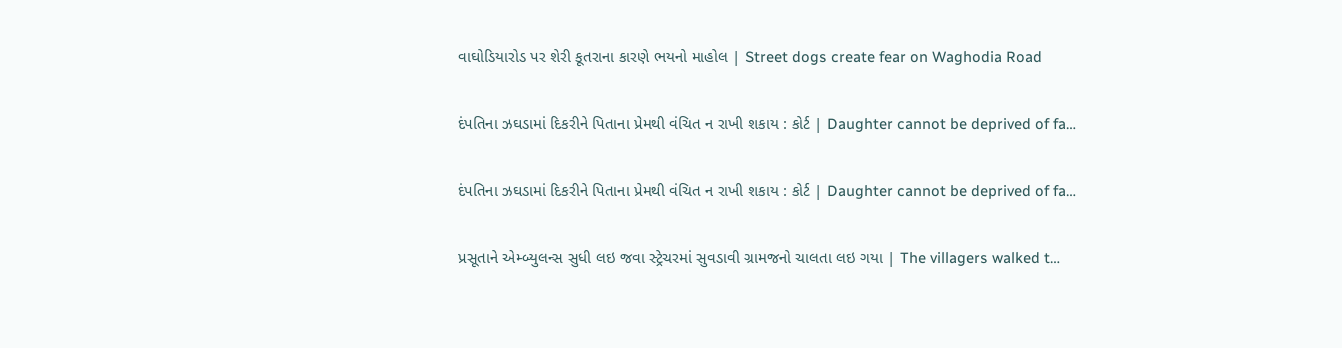વાઘોડિયારોડ પર શેરી કૂતરાના કારણે ભયનો માહોલ | Street dogs create fear on Waghodia Road

દંપતિના ઝઘડામાં દિકરીને પિતાના પ્રેમથી વંચિત ન રાખી શકાય : કોર્ટ | Daughter cannot be deprived of fa…

દંપતિના ઝઘડામાં દિકરીને પિતાના પ્રેમથી વંચિત ન રાખી શકાય : કોર્ટ | Daughter cannot be deprived of fa…

પ્રસૂતાને એમ્બ્યુલન્સ સુધી લઇ જવા સ્ટ્રેચરમાં સુવડાવી ગ્રામજનો ચાલતા લઇ ગયા | The villagers walked t…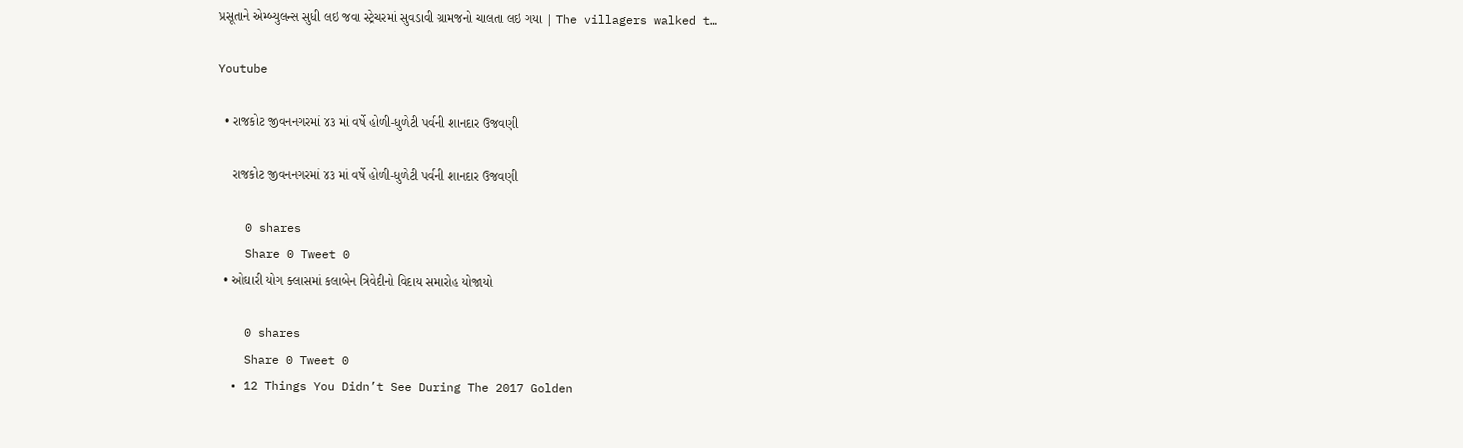પ્રસૂતાને એમ્બ્યુલન્સ સુધી લઇ જવા સ્ટ્રેચરમાં સુવડાવી ગ્રામજનો ચાલતા લઇ ગયા | The villagers walked t…

Youtube

  • રાજકોટ જીવનનગરમાં ૪૩ માં વર્ષે હોળી-ધુળેટી પર્વની શાનદાર ઉજવણી

    રાજકોટ જીવનનગરમાં ૪૩ માં વર્ષે હોળી-ધુળેટી પર્વની શાનદાર ઉજવણી

    0 shares
    Share 0 Tweet 0
  • ઓઘારી યોગ ક્લાસમાં કલાબેન ત્રિવેદીનો વિદાય સમારોહ યોજાયો

    0 shares
    Share 0 Tweet 0
  • 12 Things You Didn’t See During The 2017 Golden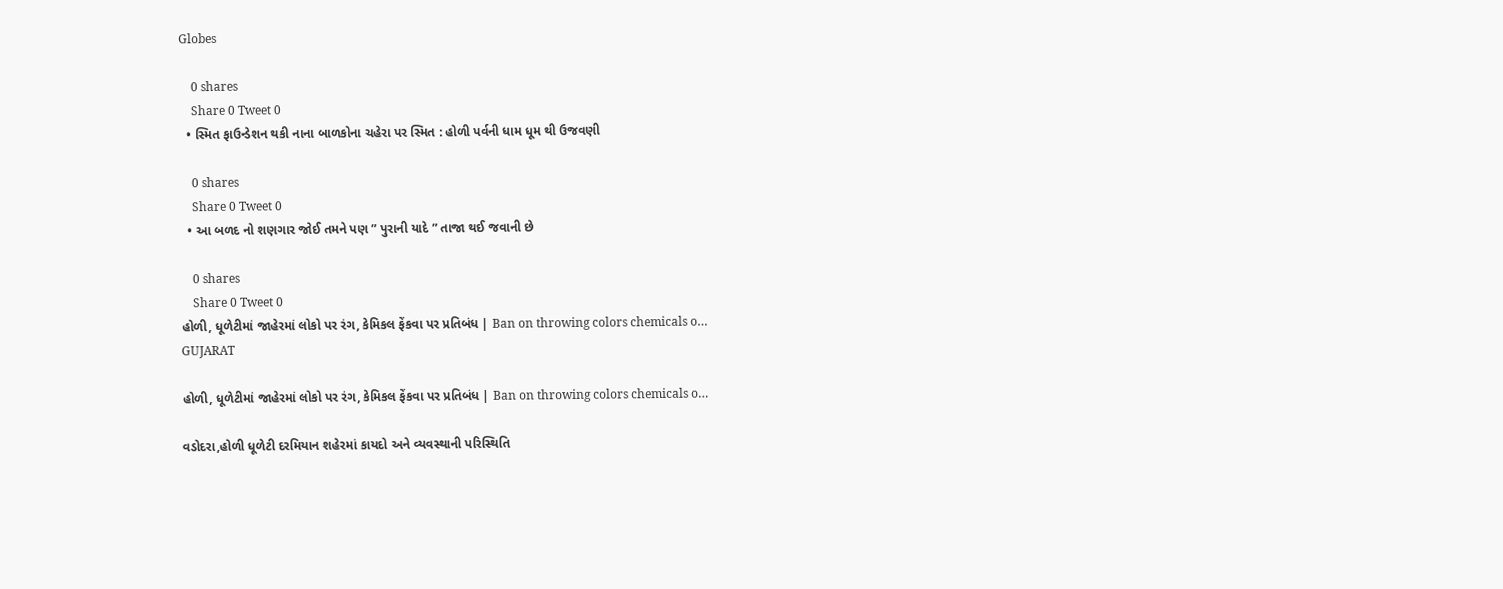Globes

    0 shares
    Share 0 Tweet 0
  • સ્મિત ફાઉન્ડેશન થકી નાના બાળકોના ચહેરા પર સ્મિત : હોળી પર્વની ધામ ધૂમ થી ઉજવણી

    0 shares
    Share 0 Tweet 0
  • આ બળદ નો શણગાર જોઈ તમને પણ ” પુરાની યાદે ” તાજા થઈ જવાની છે

    0 shares
    Share 0 Tweet 0
હોળી, ધૂળેટીમાં જાહેરમાં લોકો પર રંગ, કેમિકલ ફેંકવા પર પ્રતિબંધ | Ban on throwing colors chemicals o…
GUJARAT

હોળી, ધૂળેટીમાં જાહેરમાં લોકો પર રંગ, કેમિકલ ફેંકવા પર પ્રતિબંધ | Ban on throwing colors chemicals o…

વડોદરા,હોળી ધૂળેટી દરમિયાન શહેરમાં કાયદો અને વ્યવસ્થાની પરિસ્થિતિ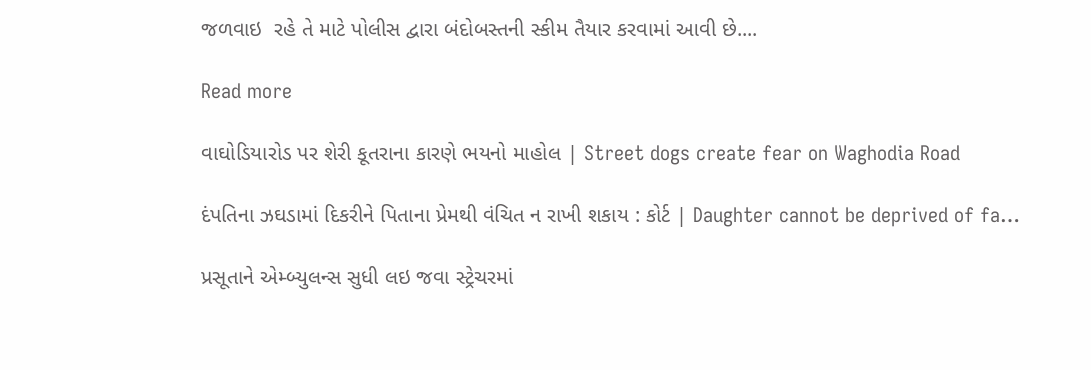જળવાઇ  રહે તે માટે પોલીસ દ્વારા બંદોબસ્તની સ્કીમ તૈયાર કરવામાં આવી છે....

Read more

વાઘોડિયારોડ પર શેરી કૂતરાના કારણે ભયનો માહોલ | Street dogs create fear on Waghodia Road

દંપતિના ઝઘડામાં દિકરીને પિતાના પ્રેમથી વંચિત ન રાખી શકાય : કોર્ટ | Daughter cannot be deprived of fa…

પ્રસૂતાને એમ્બ્યુલન્સ સુધી લઇ જવા સ્ટ્રેચરમાં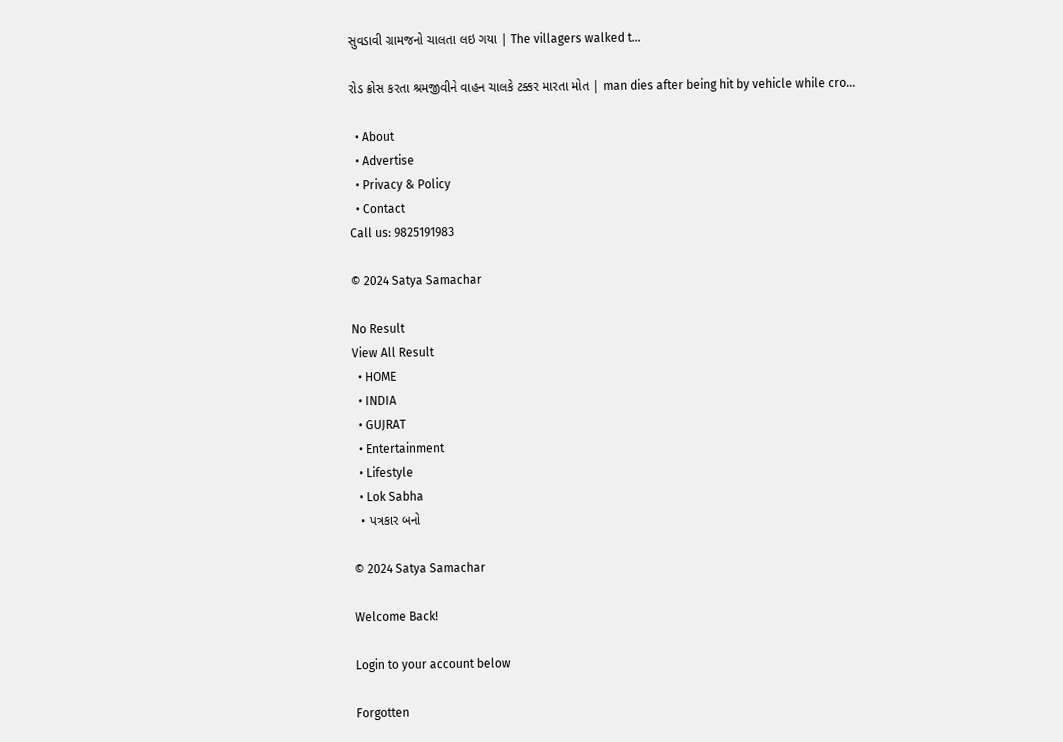સુવડાવી ગ્રામજનો ચાલતા લઇ ગયા | The villagers walked t…

રોડ ક્રોસ કરતા શ્રમજીવીને વાહન ચાલકે ટક્કર મારતા મોત | man dies after being hit by vehicle while cro…

  • About
  • Advertise
  • Privacy & Policy
  • Contact
Call us: 9825191983

© 2024 Satya Samachar

No Result
View All Result
  • HOME
  • INDIA
  • GUJRAT
  • Entertainment
  • Lifestyle
  • Lok Sabha
  • પત્રકાર બનો

© 2024 Satya Samachar

Welcome Back!

Login to your account below

Forgotten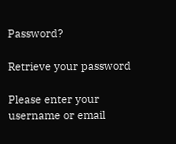Password?

Retrieve your password

Please enter your username or email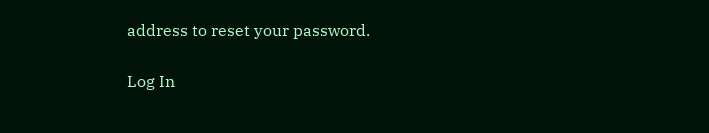address to reset your password.

Log In